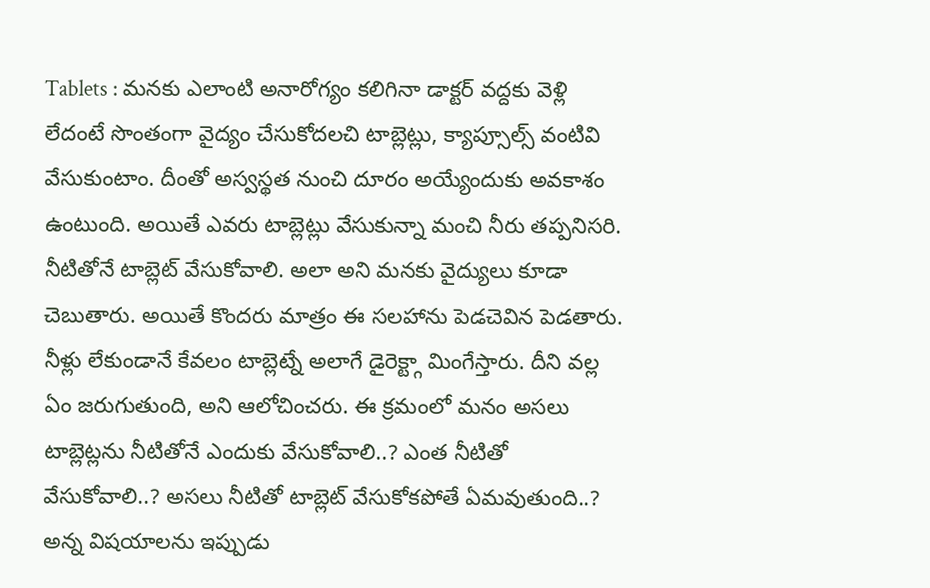Tablets : మనకు ఎలాంటి అనారోగ్యం కలిగినా డాక్టర్ వద్దకు వెళ్లి లేదంటే సొంతంగా వైద్యం చేసుకోదలచి టాబ్లెట్లు, క్యాప్సూల్స్ వంటివి వేసుకుంటాం. దీంతో అస్వస్థత నుంచి దూరం అయ్యేందుకు అవకాశం ఉంటుంది. అయితే ఎవరు టాబ్లెట్లు వేసుకున్నా మంచి నీరు తప్పనిసరి. నీటితోనే టాబ్లెట్ వేసుకోవాలి. అలా అని మనకు వైద్యులు కూడా చెబుతారు. అయితే కొందరు మాత్రం ఈ సలహాను పెడచెవిన పెడతారు. నీళ్లు లేకుండానే కేవలం టాబ్లెట్నే అలాగే డైరెక్ట్గా మింగేస్తారు. దీని వల్ల ఏం జరుగుతుంది, అని ఆలోచించరు. ఈ క్రమంలో మనం అసలు టాబ్లెట్లను నీటితోనే ఎందుకు వేసుకోవాలి..? ఎంత నీటితో వేసుకోవాలి..? అసలు నీటితో టాబ్లెట్ వేసుకోకపోతే ఏమవుతుంది..? అన్న విషయాలను ఇప్పుడు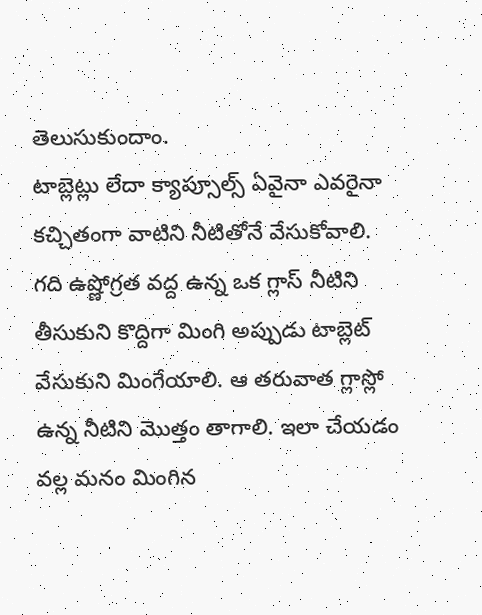తెలుసుకుందాం.
టాబ్లెట్లు లేదా క్యాప్సూల్స్ ఏవైనా ఎవరైనా కచ్చితంగా వాటిని నీటితోనే వేసుకోవాలి. గది ఉష్ణోగ్రత వద్ద ఉన్న ఒక గ్లాస్ నీటిని తీసుకుని కొద్దిగా మింగి అప్పుడు టాబ్లెట్ వేసుకుని మింగేయాలి. ఆ తరువాత గ్లాస్లో ఉన్న నీటిని మొత్తం తాగాలి. ఇలా చేయడం వల్ల మనం మింగిన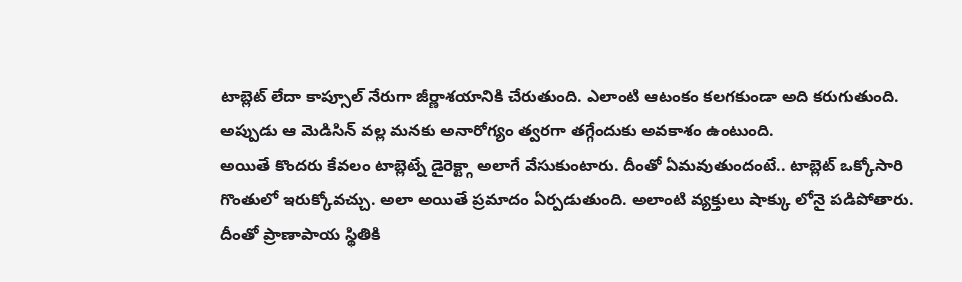టాబ్లెట్ లేదా కాప్సూల్ నేరుగా జీర్ణాశయానికి చేరుతుంది. ఎలాంటి ఆటంకం కలగకుండా అది కరుగుతుంది. అప్పుడు ఆ మెడిసిన్ వల్ల మనకు అనారోగ్యం త్వరగా తగ్గేందుకు అవకాశం ఉంటుంది.
అయితే కొందరు కేవలం టాబ్లెట్నే డైరెక్ట్గా అలాగే వేసుకుంటారు. దీంతో ఏమవుతుందంటే.. టాబ్లెట్ ఒక్కోసారి గొంతులో ఇరుక్కోవచ్చు. అలా అయితే ప్రమాదం ఏర్పడుతుంది. అలాంటి వ్యక్తులు షాక్కు లోనై పడిపోతారు. దీంతో ప్రాణాపాయ స్థితికి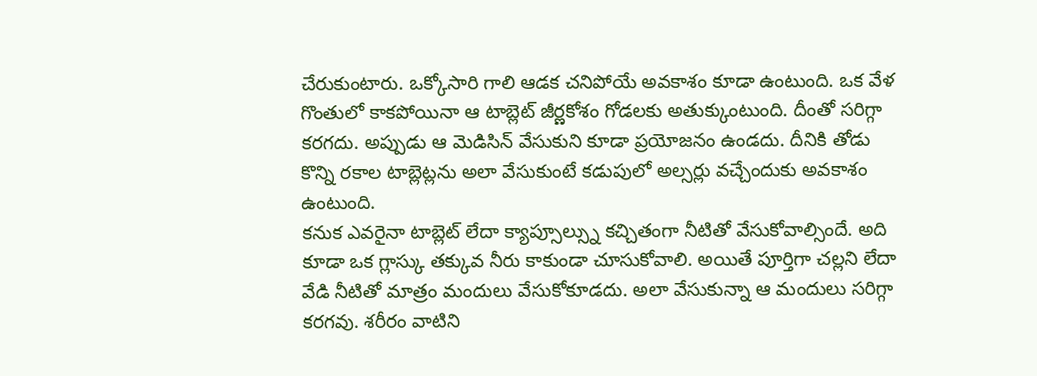చేరుకుంటారు. ఒక్కోసారి గాలి ఆడక చనిపోయే అవకాశం కూడా ఉంటుంది. ఒక వేళ గొంతులో కాకపోయినా ఆ టాబ్లెట్ జీర్ణకోశం గోడలకు అతుక్కుంటుంది. దీంతో సరిగ్గా కరగదు. అప్పుడు ఆ మెడిసిన్ వేసుకుని కూడా ప్రయోజనం ఉండదు. దీనికి తోడు కొన్ని రకాల టాబ్లెట్లను అలా వేసుకుంటే కడుపులో అల్సర్లు వచ్చేందుకు అవకాశం ఉంటుంది.
కనుక ఎవరైనా టాబ్లెట్ లేదా క్యాప్సూల్స్ను కచ్చితంగా నీటితో వేసుకోవాల్సిందే. అది కూడా ఒక గ్లాస్కు తక్కువ నీరు కాకుండా చూసుకోవాలి. అయితే పూర్తిగా చల్లని లేదా వేడి నీటితో మాత్రం మందులు వేసుకోకూడదు. అలా వేసుకున్నా ఆ మందులు సరిగ్గా కరగవు. శరీరం వాటిని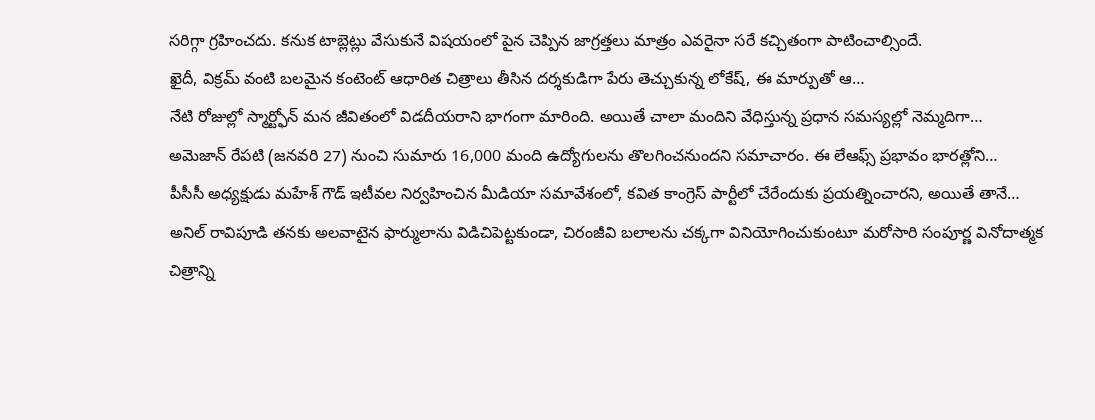సరిగ్గా గ్రహించదు. కనుక టాబ్లెట్లు వేసుకునే విషయంలో పైన చెప్పిన జాగ్రత్తలు మాత్రం ఎవరైనా సరే కచ్చితంగా పాటించాల్సిందే.
ఖైదీ, విక్రమ్ వంటి బలమైన కంటెంట్ ఆధారిత చిత్రాలు తీసిన దర్శకుడిగా పేరు తెచ్చుకున్న లోకేష్, ఈ మార్పుతో ఆ…
నేటి రోజుల్లో స్మార్ట్ఫోన్ మన జీవితంలో విడదీయరాని భాగంగా మారింది. అయితే చాలా మందిని వేధిస్తున్న ప్రధాన సమస్యల్లో నెమ్మదిగా…
అమెజాన్ రేపటి (జనవరి 27) నుంచి సుమారు 16,000 మంది ఉద్యోగులను తొలగించనుందని సమాచారం. ఈ లేఆఫ్స్ ప్రభావం భారత్లోని…
పీసీసీ అధ్యక్షుడు మహేశ్ గౌడ్ ఇటీవల నిర్వహించిన మీడియా సమావేశంలో, కవిత కాంగ్రెస్ పార్టీలో చేరేందుకు ప్రయత్నించారని, అయితే తానే…
అనిల్ రావిపూడి తనకు అలవాటైన ఫార్ములాను విడిచిపెట్టకుండా, చిరంజీవి బలాలను చక్కగా వినియోగించుకుంటూ మరోసారి సంపూర్ణ వినోదాత్మక చిత్రాన్ని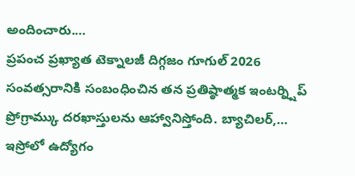అందించారు.…
ప్రపంచ ప్రఖ్యాత టెక్నాలజీ దిగ్గజం గూగుల్ 2026 సంవత్సరానికి సంబంధించిన తన ప్రతిష్ఠాత్మక ఇంటర్న్షిప్ ప్రోగ్రామ్కు దరఖాస్తులను ఆహ్వానిస్తోంది. బ్యాచిలర్,…
ఇస్రోలో ఉద్యోగం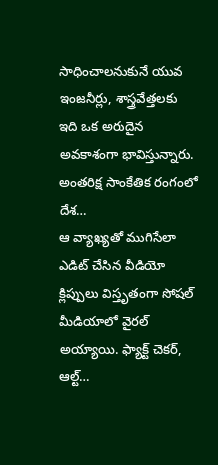సాధించాలనుకునే యువ ఇంజనీర్లు, శాస్త్రవేత్తలకు ఇది ఒక అరుదైన అవకాశంగా భావిస్తున్నారు. అంతరిక్ష సాంకేతిక రంగంలో దేశ…
ఆ వ్యాఖ్యతో ముగిసేలా ఎడిట్ చేసిన వీడియో క్లిప్పులు విస్తృతంగా సోషల్ మీడియాలో వైరల్ అయ్యాయి. ఫ్యాక్ట్ చెకర్, ఆల్ట్…